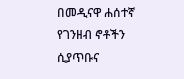በመዲናዋ ሐሰተኛ የገንዘብ ኖቶችን ሲያጥቡና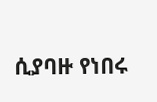ሲያባዙ የነበሩ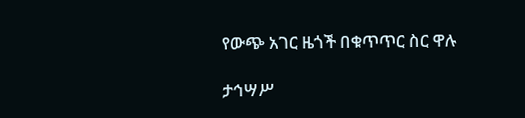የውጭ አገር ዜጎች በቁጥጥር ስር ዋሉ

ታኅሣሥ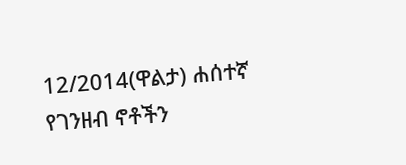12/2014(ዋልታ) ሐሰተኛ የገንዘብ ኖቶችን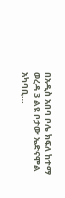በአዲስ አበባ ቦሌ ክፍለ ከተማ ወረዳ 3 ልዩ ቦታው ኤድናሞል አካባቢ…